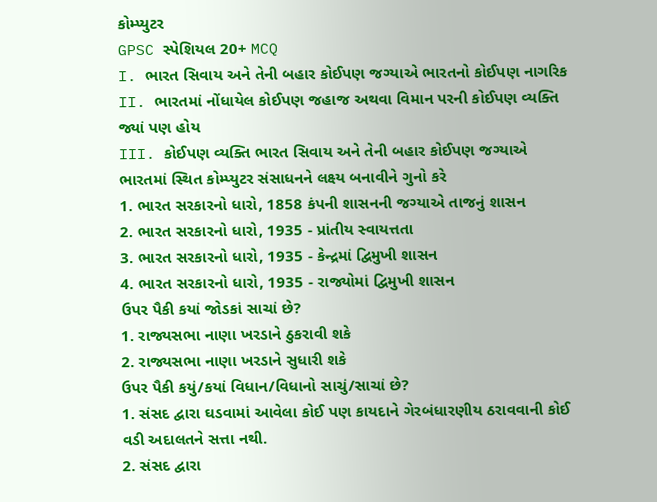કોમ્પ્યુટર
GPSC સ્પેશિયલ 20+ MCQ
I. ભારત સિવાય અને તેની બહાર કોઈપણ જગ્યાએ ભારતનો કોઈપણ નાગરિક
II. ભારતમાં નોંધાયેલ કોઈપણ જહાજ અથવા વિમાન પરની કોઈપણ વ્યક્તિ જ્યાં પણ હોય
III. કોઈપણ વ્યક્તિ ભારત સિવાય અને તેની બહાર કોઈપણ જગ્યાએ ભારતમાં સ્થિત કોમ્પ્યુટર સંસાધનને લક્ષ્ય બનાવીને ગુનો કરે
1. ભારત સરકારનો ધારો, 1858 કંપની શાસનની જગ્યાએ તાજનું શાસન
2. ભારત સરકારનો ધારો, 1935 - પ્રાંતીય સ્વાયત્તતા
3. ભારત સરકારનો ધારો, 1935 - કેન્દ્રમાં દ્વિમુખી શાસન
4. ભારત સરકારનો ધારો, 1935 - રાજ્યોમાં દ્વિમુખી શાસન
ઉપર પૈકી કયાં જોડકાં સાચાં છે?
1. રાજ્યસભા નાણા ખરડાને ઠુકરાવી શકે
2. રાજ્યસભા નાણા ખરડાને સુધારી શકે
ઉપર પૈકી કયું/કયાં વિધાન/વિધાનો સાચું/સાચાં છે?
1. સંસદ દ્વારા ઘડવામાં આવેલા કોઈ પણ કાયદાને ગેરબંધારણીય ઠરાવવાની કોઈ વડી અદાલતને સત્તા નથી.
2. સંસદ દ્વારા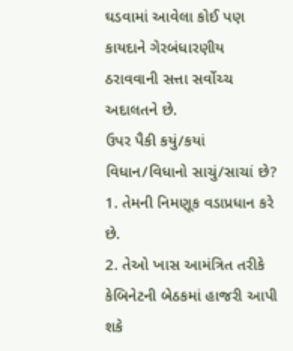ઘડવામાં આવેલા કોઈ પણ કાયદાને ગેરબંધારણીય ઠરાવવાની સત્તા સર્વોચ્ચ અદાલતને છે.
ઉપર પૈકી કયું/કયાં વિધાન/વિધાનો સાચું/સાચાં છે?
1. તેમની નિમણૂક વડાપ્રધાન કરે છે.
2. તેઓ ખાસ આમંત્રિત તરીકે કેબિનેટની બેઠકમાં હાજરી આપી શકે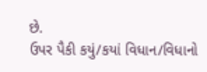છે.
ઉપર પૈકી કયું/કયાં વિધાન/વિધાનો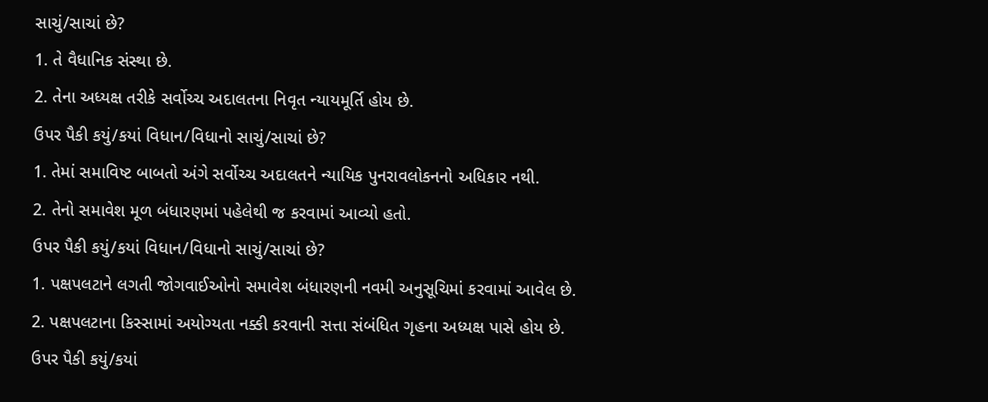સાચું/સાચાં છે?
1. તે વૈધાનિક સંસ્થા છે.
2. તેના અધ્યક્ષ તરીકે સર્વોચ્ચ અદાલતના નિવૃત ન્યાયમૂર્તિ હોય છે.
ઉપર પૈકી કયું/કયાં વિધાન/વિધાનો સાચું/સાચાં છે?
1. તેમાં સમાવિષ્ટ બાબતો અંગે સર્વોચ્ચ અદાલતને ન્યાયિક પુનરાવલોકનનો અધિકાર નથી.
2. તેનો સમાવેશ મૂળ બંધારણમાં પહેલેથી જ કરવામાં આવ્યો હતો.
ઉપર પૈકી કયું/કયાં વિધાન/વિધાનો સાચું/સાચાં છે?
1. પક્ષપલટાને લગતી જોગવાઈઓનો સમાવેશ બંધારણની નવમી અનુસૂચિમાં કરવામાં આવેલ છે.
2. પક્ષપલટાના કિસ્સામાં અયોગ્યતા નક્કી કરવાની સત્તા સંબંધિત ગૃહના અધ્યક્ષ પાસે હોય છે.
ઉપર પૈકી કયું/કયાં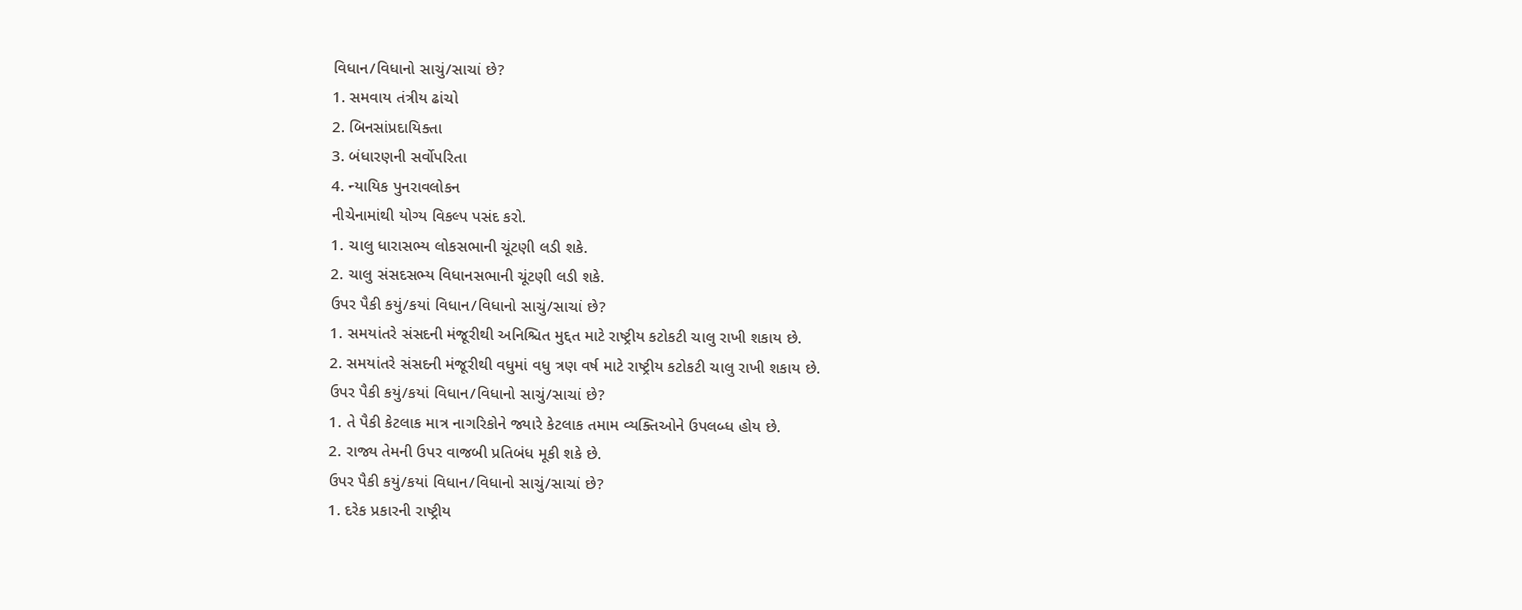વિધાન/વિધાનો સાચું/સાચાં છે?
1. સમવાય તંત્રીય ઢાંચો
2. બિનસાંપ્રદાયિક્તા
3. બંધારણની સર્વોપરિતા
4. ન્યાયિક પુનરાવલોકન
નીચેનામાંથી યોગ્ય વિકલ્પ પસંદ કરો.
1. ચાલુ ધારાસભ્ય લોકસભાની ચૂંટણી લડી શકે.
2. ચાલુ સંસદસભ્ય વિધાનસભાની ચૂંટણી લડી શકે.
ઉપર પૈકી કયું/કયાં વિધાન/વિધાનો સાચું/સાચાં છે?
1. સમયાંતરે સંસદની મંજૂરીથી અનિશ્ચિત મુદ્દત માટે રાષ્ટ્રીય કટોકટી ચાલુ રાખી શકાય છે.
2. સમયાંતરે સંસદની મંજૂરીથી વધુમાં વધુ ત્રણ વર્ષ માટે રાષ્ટ્રીય કટોકટી ચાલુ રાખી શકાય છે.
ઉપર પૈકી કયું/કયાં વિધાન/વિધાનો સાચું/સાચાં છે?
1. તે પૈકી કેટલાક માત્ર નાગરિકોને જ્યારે કેટલાક તમામ વ્યક્તિઓને ઉપલબ્ધ હોય છે.
2. રાજ્ય તેમની ઉપર વાજબી પ્રતિબંધ મૂકી શકે છે.
ઉપર પૈકી કયું/કયાં વિધાન/વિધાનો સાચું/સાચાં છે?
1. દરેક પ્રકારની રાષ્ટ્રીય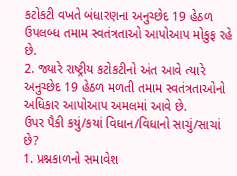કટોકટી વખતે બંધારણના અનુચ્છેદ 19 હેઠળ ઉપલબ્ધ તમામ સ્વતંત્રતાઓ આપોઆપ મોકુફ રહે છે.
2. જ્યારે રાષ્ટ્રીય કટોકટીનો અંત આવે ત્યારે અનુચ્છેદ 19 હેઠળ મળતી તમામ સ્વતંત્રતાઓનો અધિકાર આપોઆપ અમલમાં આવે છે.
ઉપર પૈકી કયું/કયાં વિધાન/વિધાનો સાચું/સાચાં છે?
1. પ્રશ્નકાળનો સમાવેશ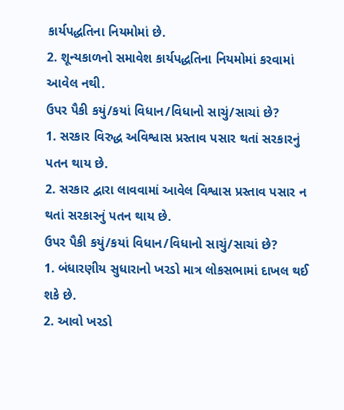કાર્યપદ્ધતિના નિયમોમાં છે.
2. શૂન્યકાળનો સમાવેશ કાર્યપદ્ધતિના નિયમોમાં કરવામાં આવેલ નથી.
ઉપર પૈકી કયું/કયાં વિધાન/વિધાનો સાચું/સાચાં છે?
1. સરકાર વિરુદ્ધ અવિશ્વાસ પ્રસ્તાવ પસાર થતાં સરકારનું પતન થાય છે.
2. સરકાર દ્વારા લાવવામાં આવેલ વિશ્વાસ પ્રસ્તાવ પસાર ન થતાં સરકારનું પતન થાય છે.
ઉપર પૈકી કયું/કયાં વિધાન/વિધાનો સાચું/સાચાં છે?
1. બંધારણીય સુધારાનો ખરડો માત્ર લોકસભામાં દાખલ થઈ શકે છે.
2. આવો ખરડો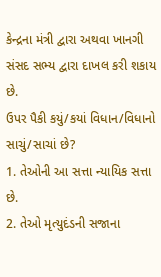કેન્દ્રના મંત્રી દ્વારા અથવા ખાનગી સંસદ સભ્ય દ્વારા દાખલ કરી શકાય છે.
ઉપર પૈકી કયું/કયાં વિધાન/વિધાનો સાચું/સાચાં છે?
1. તેઓની આ સત્તા ન્યાયિક સત્તા છે.
2. તેઓ મૃત્યુદંડની સજાના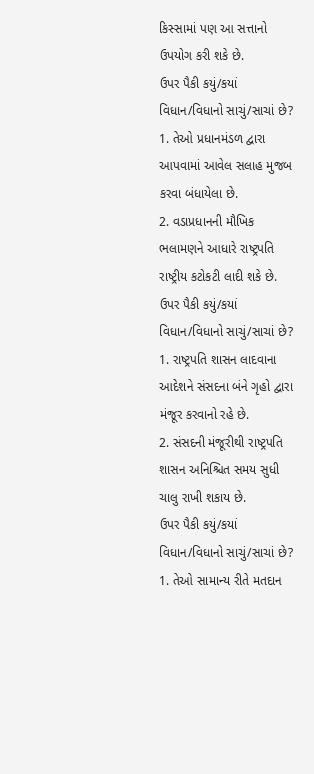કિસ્સામાં પણ આ સત્તાનો ઉપયોગ કરી શકે છે.
ઉપર પૈકી કયું/કયાં વિધાન/વિધાનો સાચું/સાચાં છે?
1. તેઓ પ્રધાનમંડળ દ્વારા આપવામાં આવેલ સલાહ મુજબ કરવા બંધાયેલા છે.
2. વડાપ્રધાનની મૌખિક ભલામણને આધારે રાષ્ટ્રપતિ રાષ્ટ્રીય કટોકટી લાદી શકે છે.
ઉપર પૈકી કયું/કયાં વિધાન/વિધાનો સાચું/સાચાં છે?
1. રાષ્ટ્રપતિ શાસન લાદવાના આદેશને સંસદના બંને ગૃહો દ્વારા મંજૂર કરવાનો રહે છે.
2. સંસદની મંજૂરીથી રાષ્ટ્રપતિ શાસન અનિશ્ચિત સમય સુધી ચાલુ રાખી શકાય છે.
ઉપર પૈકી કયું/કયાં વિધાન/વિધાનો સાચું/સાચાં છે?
1. તેઓ સામાન્ય રીતે મતદાન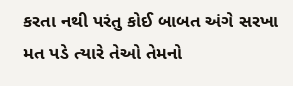કરતા નથી પરંતુ કોઈ બાબત અંગે સરખા મત પડે ત્યારે તેઓ તેમનો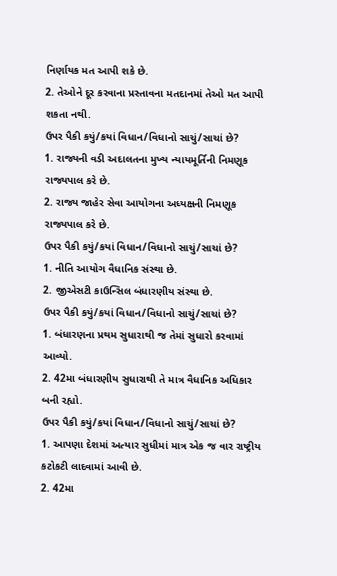નિર્ણાયક મત આપી શકે છે.
2. તેઓને દૂર કરવાના પ્રસ્તાવના મતદાનમાં તેઓ મત આપી શકતા નથી.
ઉપર પૈકી કયું/કયાં વિધાન/વિધાનો સાચું/સાચાં છે?
1. રાજ્યની વડી અદાલતના મુખ્ય ન્યાયમૂર્તિની નિમણૂક રાજ્યપાલ કરે છે.
2. રાજ્ય જાહેર સેવા આયોગના અધ્યક્ષની નિમણૂક રાજ્યપાલ કરે છે.
ઉપર પૈકી કયું/કયાં વિધાન/વિધાનો સાચું/સાચાં છે?
1. નીતિ આયોગ વૈધાનિક સંસ્થા છે.
2. જીએસટી કાઉન્સિલ બંધારણીય સંસ્થા છે.
ઉપર પૈકી કયું/કયાં વિધાન/વિધાનો સાચું/સાચાં છે?
1. બંધારણના પ્રથમ સુધારાથી જ તેમાં સુધારો કરવામાં આવ્યો.
2. 42મા બંધારણીય સુધારાથી તે માત્ર વૈધાનિક અધિકાર બની રહ્યો.
ઉપર પૈકી કયું/કયાં વિધાન/વિધાનો સાચું/સાચાં છે?
1. આપણા દેશમાં અત્યાર સુધીમાં માત્ર એક જ વાર રાષ્ટ્રીય કટોકટી લાદવામાં આવી છે.
2. 42મા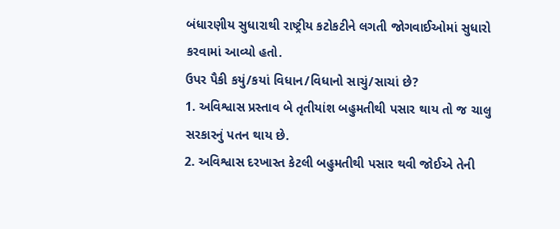બંધારણીય સુધારાથી રાષ્ટ્રીય કટોકટીને લગતી જોગવાઈઓમાં સુધારો કરવામાં આવ્યો હતો.
ઉપર પૈકી કયું/કયાં વિધાન/વિધાનો સાચું/સાચાં છે?
1. અવિશ્વાસ પ્રસ્તાવ બે તૃતીયાંશ બહુમતીથી પસાર થાય તો જ ચાલુ સરકારનું પતન થાય છે.
2. અવિશ્વાસ દરખાસ્ત કેટલી બહુમતીથી પસાર થવી જોઈએ તેની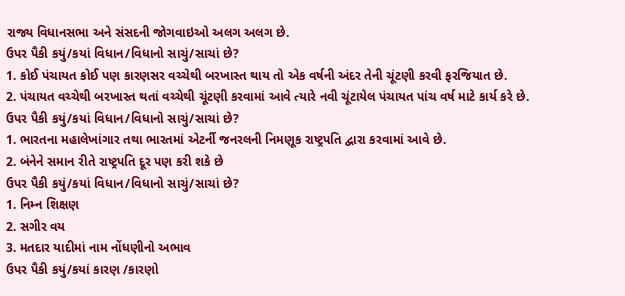રાજ્ય વિધાનસભા અને સંસદની જોગવાઇઓ અલગ અલગ છે.
ઉપર પૈકી કયું/કયાં વિધાન/વિધાનો સાચું/સાચાં છે?
1. કોઈ પંચાયત કોઈ પણ કારણસર વચ્ચેથી બરખાસ્ત થાય તો એક વર્ષની અંદર તેની ચૂંટણી કરવી ફરજિયાત છે.
2. પંચાયત વચ્ચેથી બરખાસ્ત થતાં વચ્ચેથી ચૂંટણી કરવામાં આવે ત્યારે નવી ચૂંટાયેલ પંચાયત પાંચ વર્ષ માટે કાર્ય કરે છે.
ઉપર પૈકી કયું/કયાં વિધાન/વિધાનો સાચું/સાચાં છે?
1. ભારતના મહાલેખાંગાર તથા ભારતમાં એટર્ની જનરલની નિમણૂક રાષ્ટ્રપતિ દ્વારા કરવામાં આવે છે.
2. બંનેને સમાન રીતે રાષ્ટ્રપતિ દૂર પણ કરી શકે છે
ઉપર પૈકી કયું/કયાં વિધાન/વિધાનો સાચું/સાચાં છે?
1. નિમ્ન શિક્ષણ
2. સગીર વય
3. મતદાર યાદીમાં નામ નોંધણીનો અભાવ
ઉપર પૈકી કયું/કયાં કારણ /કારણો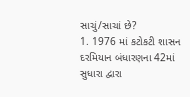સાચું/સાચાં છે?
1. 1976 માં કટોકટી શાસન દરમિયાન બંધારણના 42માં સુધારા દ્વારા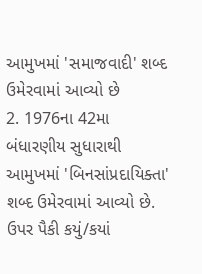આમુખમાં 'સમાજવાદી' શબ્દ ઉમેરવામાં આવ્યો છે
2. 1976ના 42મા બંધારણીય સુધારાથી આમુખમાં 'બિનસાંપ્રદાયિક્તા' શબ્દ ઉમેરવામાં આવ્યો છે.
ઉપર પૈકી કયું/કયાં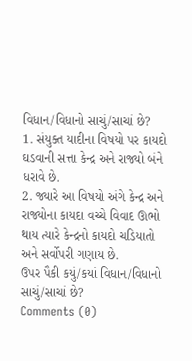વિધાન/વિધાનો સાચું/સાચાં છે?
1. સંયુક્ત યાદીના વિષયો પર કાયદો ઘડવાની સત્તા કેન્દ્ર અને રાજ્યો બંને ધરાવે છે.
2. જ્યારે આ વિષયો અંગે કેન્દ્ર અને રાજ્યોના કાયદા વચ્ચે વિવાદ ઊભો થાય ત્યારે કેન્દ્રનો કાયદો ચડિયાતો અને સર્વોપરી ગણાય છે.
ઉપર પૈકી કયું/કયાં વિધાન/વિધાનો સાચું/સાચાં છે?
Comments (0)